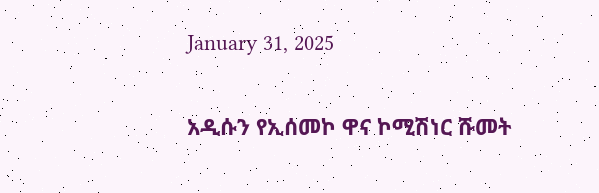January 31, 2025

አዲሱን የኢሰመኮ ዋና ኮሚሽነር ሹመት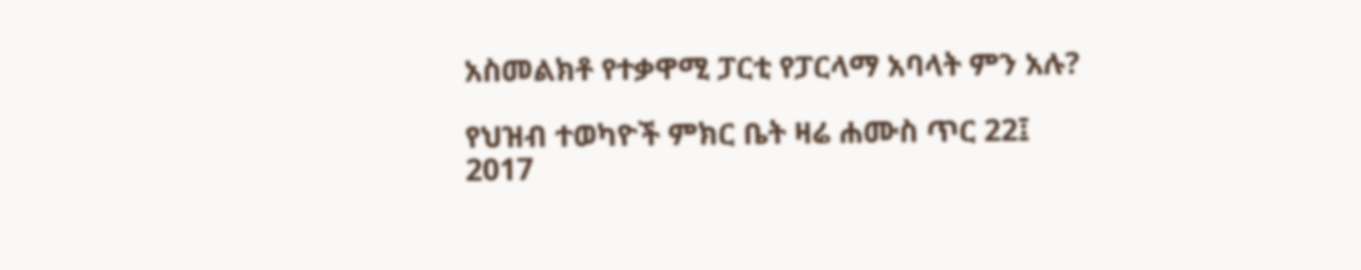አስመልክቶ የተቃዋሚ ፓርቲ የፓርላማ አባላት ምን አሉ?

የህዝብ ተወካዮች ምክር ቤት ዛሬ ሐሙስ ጥር 22፤ 2017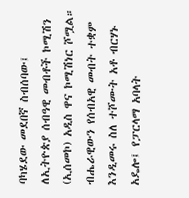ባካሄደው መደበኛ ስብሰባው፤ ለኢትዮጵያ ሰብዓዊ መብቶች ኮሚሽን (ኢሰመኮ) አዲስ ዋና ኮሚሽነር ሾሟል። ብሔራዊውን የሰብአዊ መብት ተቋም እንዲመሩ ስለ ተሾሙት አቶ ብርሃኑ አዴሎ፤ የፓርላማ አባላት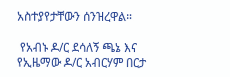አስተያየታቸውን ሰንዝረዋል።

 የአብኑ ዶ/ር ደሳለኝ ጫኔ እና የኢዜማው ዶ/ር አብርሃም በርታ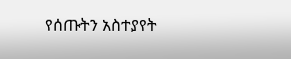የሰጡትን አስተያየት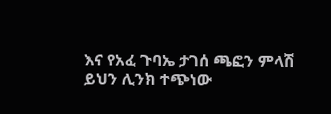እና የአፈ ጉባኤ ታገሰ ጫፎን ምላሽ ይህን ሊንክ ተጭነው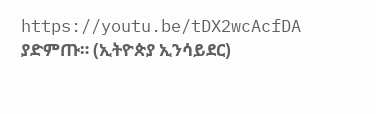https://youtu.be/tDX2wcAcfDA ያድምጡ። (ኢትዮጵያ ኢንሳይደር)